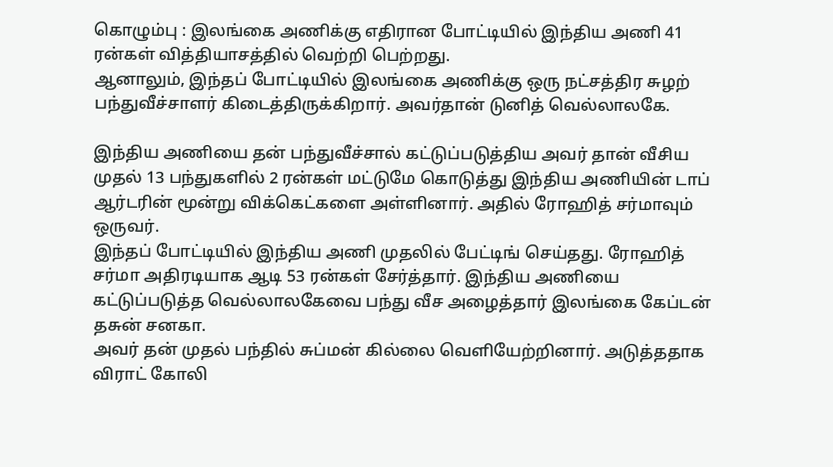கொழும்பு : இலங்கை அணிக்கு எதிரான போட்டியில் இந்திய அணி 41 ரன்கள் வித்தியாசத்தில் வெற்றி பெற்றது.
ஆனாலும், இந்தப் போட்டியில் இலங்கை அணிக்கு ஒரு நட்சத்திர சுழற் பந்துவீச்சாளர் கிடைத்திருக்கிறார். அவர்தான் டுனித் வெல்லாலகே.

இந்திய அணியை தன் பந்துவீச்சால் கட்டுப்படுத்திய அவர் தான் வீசிய முதல் 13 பந்துகளில் 2 ரன்கள் மட்டுமே கொடுத்து இந்திய அணியின் டாப் ஆர்டரின் மூன்று விக்கெட்களை அள்ளினார். அதில் ரோஹித் சர்மாவும் ஒருவர்.
இந்தப் போட்டியில் இந்திய அணி முதலில் பேட்டிங் செய்தது. ரோஹித் சர்மா அதிரடியாக ஆடி 53 ரன்கள் சேர்த்தார். இந்திய அணியை கட்டுப்படுத்த வெல்லாலகேவை பந்து வீச அழைத்தார் இலங்கை கேப்டன் தசுன் சனகா.
அவர் தன் முதல் பந்தில் சுப்மன் கில்லை வெளியேற்றினார். அடுத்ததாக விராட் கோலி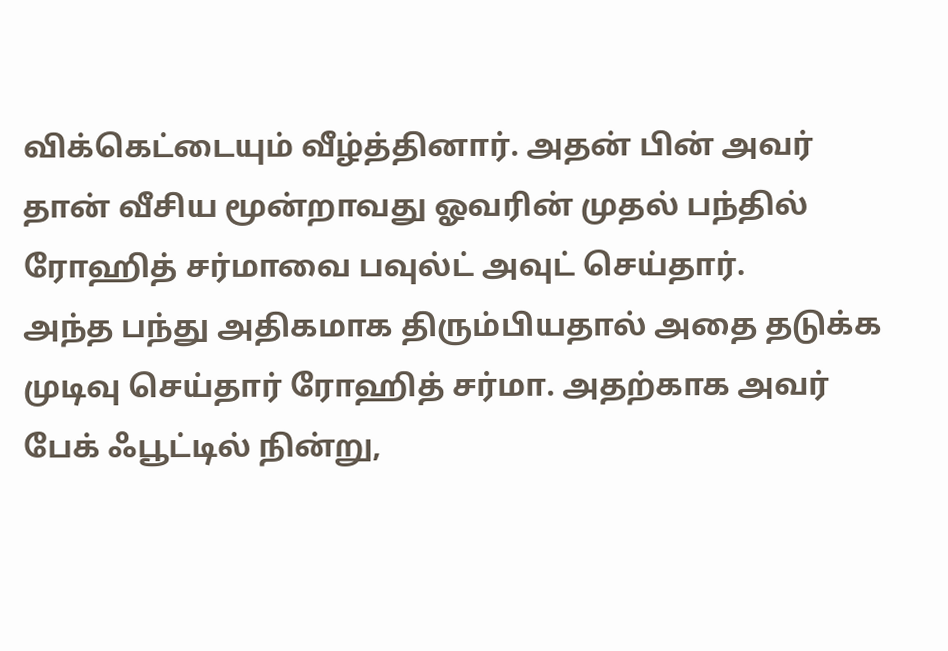விக்கெட்டையும் வீழ்த்தினார். அதன் பின் அவர் தான் வீசிய மூன்றாவது ஓவரின் முதல் பந்தில் ரோஹித் சர்மாவை பவுல்ட் அவுட் செய்தார்.
அந்த பந்து அதிகமாக திரும்பியதால் அதை தடுக்க முடிவு செய்தார் ரோஹித் சர்மா. அதற்காக அவர் பேக் ஃபூட்டில் நின்று,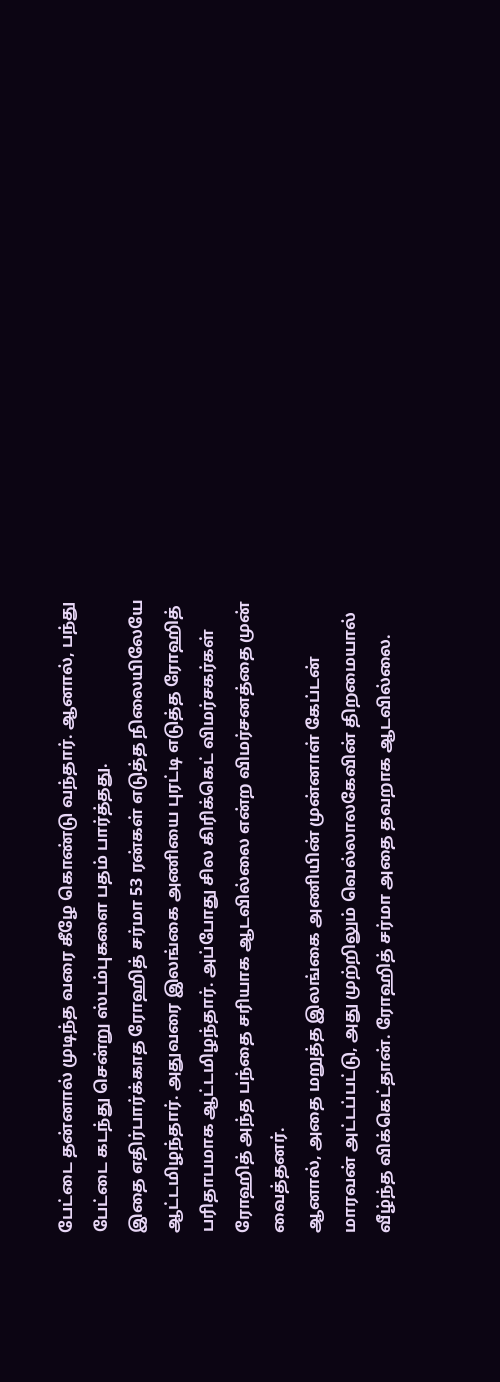பேட்டை தன்னால் முடிந்த வரை கீழே கொண்டு வந்தார். ஆனால், பந்து பேட்டை கடந்து சென்று ஸ்டம்புகளை பதம் பார்த்தது.
இதை எதிர்பார்க்காத ரோஹித் சர்மா 53 ரன்கள் எடுத்த நிலையிலேயே ஆட்டமிழந்தார். அதுவரை இலங்கை அணியை புரட்டி எடுத்த ரோஹித் பரிதாபமாக ஆட்டமிழந்தார். அப்போது சில கிரிக்கெட் விமர்சகர்கள் ரோஹித் அந்த பந்தை சரியாக ஆடவில்லை என்ற விமர்சனத்தை முன் வைத்தனர்.
ஆனால், அதை மறுத்த இலங்கை அணியின் முன்னாள் கேப்டன் மாரவன் அட்டப்பட்டு, அது முற்றிலும் வெல்லாலகேவின் திறமையால் வீழ்ந்த விக்கெட்தான். ரோஹித் சர்மா அதை தவறாக ஆடவில்லை.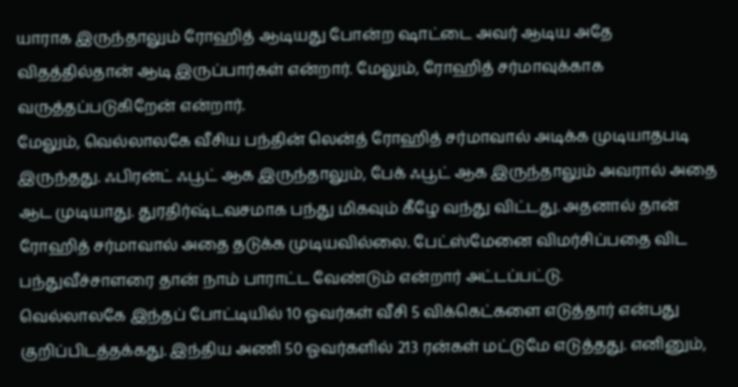யாராக இருந்தாலும் ரோஹித் ஆடியது போன்ற ஷாட்டை அவர் ஆடிய அதே விதத்தில்தான் ஆடி இருப்பார்கள் என்றார். மேலும், ரோஹித் சர்மாவுக்காக வருத்தப்படுகிறேன் என்றார்.
மேலும், வெல்லாலகே வீசிய பந்தின் லென்த் ரோஹித் சர்மாவால் அடிக்க முடியாதபடி இருந்தது. ஃபிரன்ட் ஃபூட் ஆக இருந்தாலும், பேக் ஃபூட் ஆக இருந்தாலும் அவரால் அதை ஆட முடியாது. துரதிர்ஷ்டவசமாக பந்து மிகவும் கீழே வந்து விட்டது. அதனால் தான் ரோஹித் சர்மாவால் அதை தடுக்க முடியவில்லை. பேட்ஸ்மேனை விமர்சிப்பதை விட பந்துவீச்சாளரை தான் நாம் பாராட்ட வேண்டும் என்றார் அட்டப்பட்டு.
வெல்லாலகே இந்தப் போட்டியில் 10 ஓவர்கள் வீசி 5 விக்கெட்களை எடுத்தார் என்பது குறிப்பிடத்தக்கது. இந்திய அணி 50 ஓவர்களில் 213 ரன்கள் மட்டுமே எடுத்தது. எனினும்,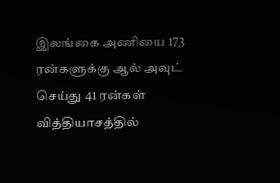இலங்கை அணியை 173 ரன்களுக்கு ஆல் அவுட் செய்து 41 ரன்கள் வித்தியாசத்தில்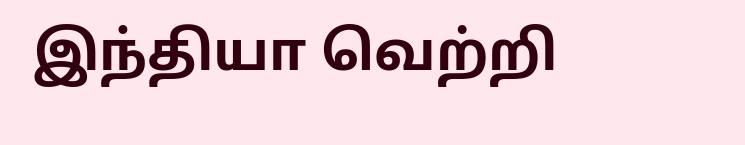இந்தியா வெற்றி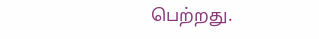பெற்றது.